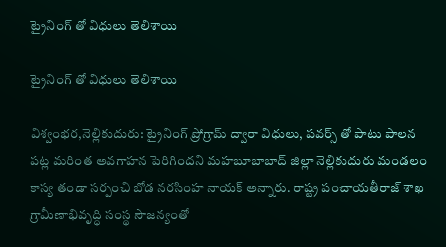ట్రైనింగ్ తో విధులు తెలిశాయి

ట్రైనింగ్ తో విధులు తెలిశాయి

విశ్వంభర,నెల్లికుదురు: ట్రైనింగ్ ప్రోగ్రామ్ ద్వారా విధులు, పవర్స్ తో పాటు పాలన పట్ల మరింత అవగాహన పెరిగిందని మహబూబాబాద్ జిల్లా నెల్లికుదురు మండలం కాస్య తండా సర్పంచి బోడ నరసింహ నాయక్ అన్నారు. రాష్ట్ర పంచాయతీరాజ్ శాఖ గ్రామీణాభివృద్ధి సంస్థ సౌజన్యంతో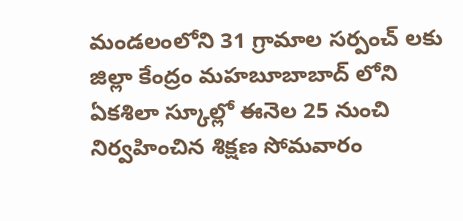మండలంలోని 31 గ్రామాల సర్పంచ్ లకు జిల్లా కేంద్రం మహబూబాబాద్ లోని ఏకశిలా స్కూల్లో ఈనెల 25 నుంచి నిర్వహించిన శిక్షణ సోమవారం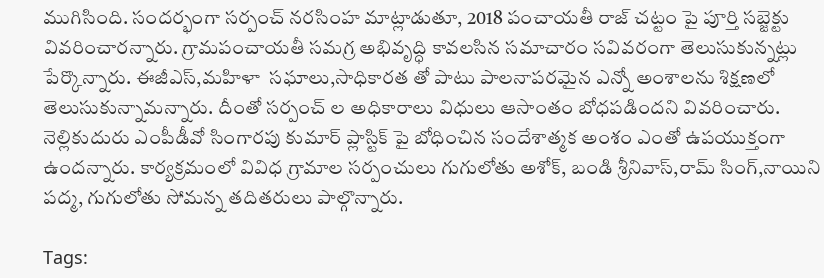ముగిసింది. సందర్భంగా సర్పంచ్ నరసింహ మాట్లాడుతూ, 2018 పంచాయతీ రాజ్ చట్టం పై పూర్తి సబ్జెక్టు వివరించారన్నారు. గ్రామపంచాయతీ సమగ్ర అభివృద్ధి కావలసిన సమాచారం సవివరంగా తెలుసుకున్నట్లు పేర్కొన్నారు. ఈజీఎస్,మహిళా  సఘాలు,సాధికారత తో పాటు పాలనాపరమైన ఎన్నో అంశాలను శిక్షణలో తెలుసుకున్నామన్నారు. దీంతో సర్పంచ్ ల అధికారాలు విధులు ఆసాంతం బోధపడిందని వివరించారు. నెల్లికుదురు ఎంపీడీవో సింగారపు కుమార్ ప్లాస్టిక్ పై బోధించిన సందేశాత్మక అంశం ఎంతో ఉపయుక్తంగా ఉందన్నారు. కార్యక్రమంలో వివిధ గ్రామాల సర్పంచులు గుగులోతు అశోక్, బండి శ్రీనివాస్,రామ్ సింగ్,నాయిని పద్మ, గుగులోతు సోమన్న తదితరులు పాల్గొన్నారు.

Tags: